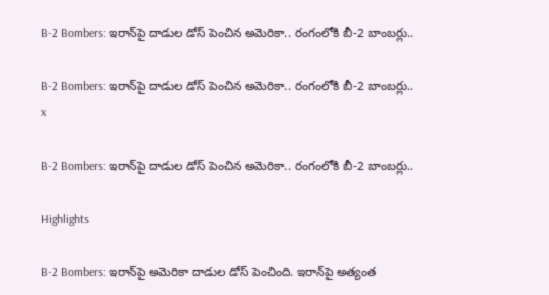B-2 Bombers: ఇరాన్‌పై దాడుల డోస్ పెంచిన అమెరికా.. రంగంలోకి బీ-2 బాంబర్లు..

B-2 Bombers: ఇరాన్‌పై దాడుల డోస్ పెంచిన అమెరికా.. రంగంలోకి బీ-2 బాంబర్లు..
x

B-2 Bombers: ఇరాన్‌పై దాడుల డోస్ పెంచిన అమెరికా.. రంగంలోకి బీ-2 బాంబర్లు..

Highlights

B-2 Bombers: ఇరాన్‌పై అమెరికా దాడుల డోస్ పెంచింది. ఇరాన్‌పై అత్యంత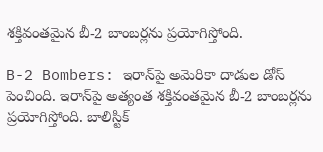శక్తివంతమైన బీ-2 బాంబర్లను ప్రయోగిస్తోంది.

B-2 Bombers: ఇరాన్‌పై అమెరికా దాడుల డోస్ పెంచింది. ఇరాన్‌పై అత్యంత శక్తివంతమైన బీ-2 బాంబర్లను ప్రయోగిస్తోంది. బాలిస్టిక్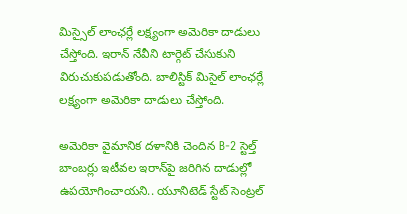మిస్సైల్ లాంఛర్లే లక్ష్యంగా అమెరికా దాడులు చేస్తోంది. ఇరాన్ నేవీని టార్గెట్ చేసుకుని విరుచుకుపడుతోంది. బాలిస్టిక్ మిసైల్ లాంఛర్లే లక్ష్యంగా అమెరికా దాడులు చేస్తోంది.

అమెరికా వైమానిక దళానికి చెందిన B-2 స్టెల్త్ బాంబర్లు ఇటీవల ఇరాన్‌పై జరిగిన దాడుల్లో ఉపయోగించాయని.. యూనిటెడ్ స్టేట్ సెంట్రల్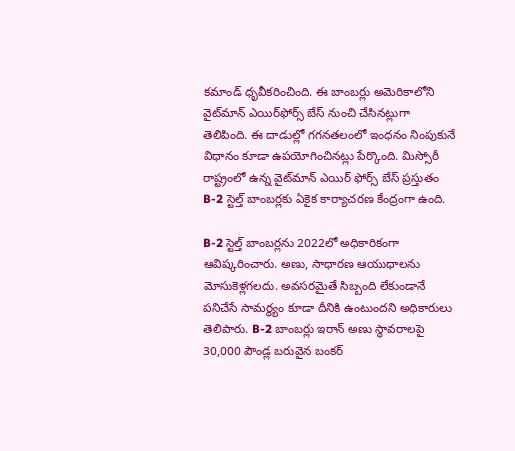కమాండ్ ధృవీకరించింది. ఈ బాంబర్లు అమెరికాలోని వైట్‌మాన్ ఎయిర్‌ఫోర్స్ బేస్ నుంచి చేసినట్లుగా తెలిపింది. ఈ దాడుల్లో గగనతలంలో ఇంధనం నింపుకునే విధానం కూడా ఉపయోగించినట్లు పేర్కొంది. మిస్సోరీ రాష్ట్రంలో ఉన్న వైట్‌మాన్ ఎయిర్ ఫోర్స్ బేస్ ప్రస్తుతం B-2 స్టెల్త్ బాంబర్లకు ఏకైక కార్యాచరణ కేంద్రంగా ఉంది.

B-2 స్టెల్త్ బాంబర్లను 2022లో అధికారికంగా ఆవిష్కరించారు. అణు, సాధారణ ఆయుధాలను మోసుకెళ్లగలదు. అవసరమైతే సిబ్బంది లేకుండానే పనిచేసే సామర్థ్యం కూడా దీనికి ఉంటుందని అధికారులు తెలిపారు. B-2 బాంబర్లు ఇరాన్ అణు స్థావరాలపై 30,000 పౌండ్ల బరువైన బంకర్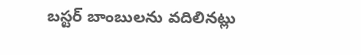బస్టర్ బాంబులను వదిలినట్లు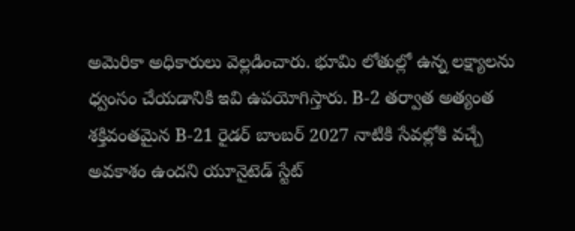అమెరికా అధికారులు వెల్లడించారు. భూమి లోతుల్లో ఉన్న లక్ష్యాలను ధ్వంసం చేయడానికి ఇవి ఉపయోగిస్తారు. B-2 తర్వాత అత్యంత శక్తివంతమైన B-21 రైడర్ బాంబర్ 2027 నాటికి సేవల్లోకి వచ్చే అవకాశం ఉందని యూనైటెడ్ స్టేట్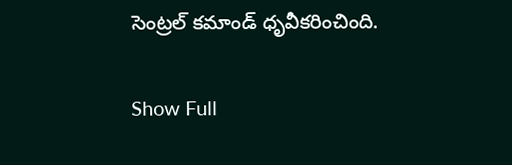సెంట్రల్ కమాండ్ ధృవీకరించింది.

Show Full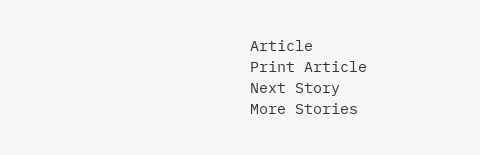Article
Print Article
Next Story
More Stories